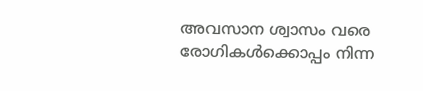അവസാന ശ്വാസം വരെ രോഗികള്‍ക്കൊപ്പം നിന്ന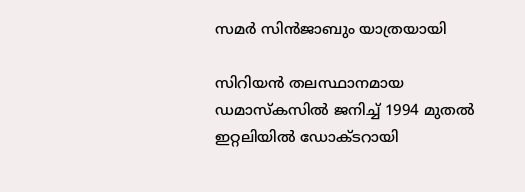സമര്‍ സിന്‍ജാബും യാത്രയായി

സിറിയന്‍ തലസ്ഥാനമായ ഡമാസ്‌കസില്‍ ജനിച്ച് 1994 മുതല്‍ ഇറ്റലിയില്‍ ഡോക്ടറായി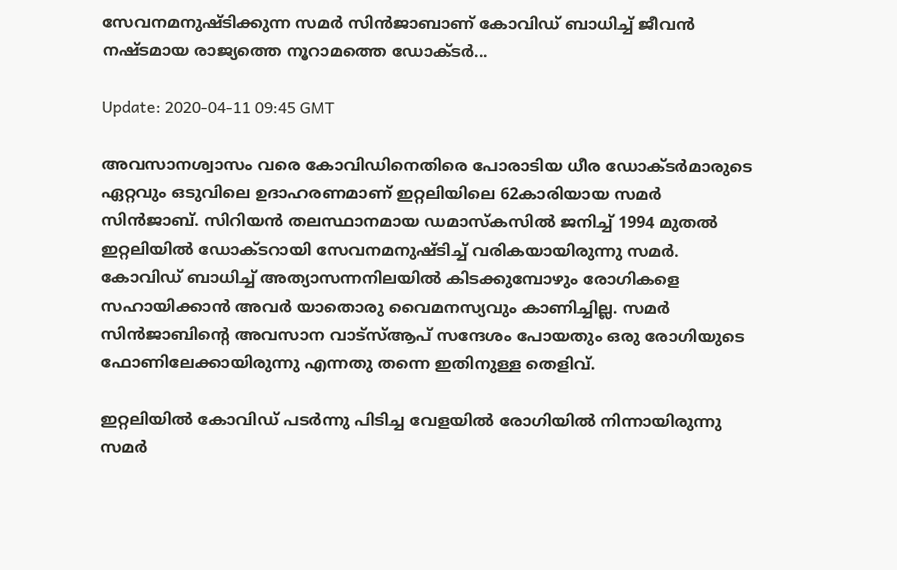സേവനമനുഷ്ടിക്കുന്ന സമര്‍ സിന്‍ജാബാണ് കോവിഡ് ബാധിച്ച് ജീവന്‍ നഷ്ടമായ രാജ്യത്തെ നൂറാമത്തെ ഡോക്ടര്‍...

Update: 2020-04-11 09:45 GMT

അവസാനശ്വാസം വരെ കോവിഡിനെതിരെ പോരാടിയ ധീര ഡോക്ടര്‍മാരുടെ ഏറ്റവും ഒടുവിലെ ഉദാഹരണമാണ് ഇറ്റലിയിലെ 62കാരിയായ സമര്‍ സിന്‍ജാബ്. സിറിയന്‍ തലസ്ഥാനമായ ഡമാസ്‌കസില്‍ ജനിച്ച് 1994 മുതല്‍ ഇറ്റലിയില്‍ ഡോക്ടറായി സേവനമനുഷ്ടിച്ച് വരികയായിരുന്നു സമര്‍. കോവിഡ് ബാധിച്ച് അത്യാസന്നനിലയില്‍ കിടക്കുമ്പോഴും രോഗികളെ സഹായിക്കാന്‍ അവര്‍ യാതൊരു വൈമനസ്യവും കാണിച്ചില്ല. സമര്‍ സിന്‍ജാബിന്റെ അവസാന വാട്‌സ്ആപ് സന്ദേശം പോയതും ഒരു രോഗിയുടെ ഫോണിലേക്കായിരുന്നു എന്നതു തന്നെ ഇതിനുള്ള തെളിവ്.

ഇറ്റലിയില്‍ കോവിഡ് പടര്‍ന്നു പിടിച്ച വേളയില്‍ രോഗിയില്‍ നിന്നായിരുന്നു സമര്‍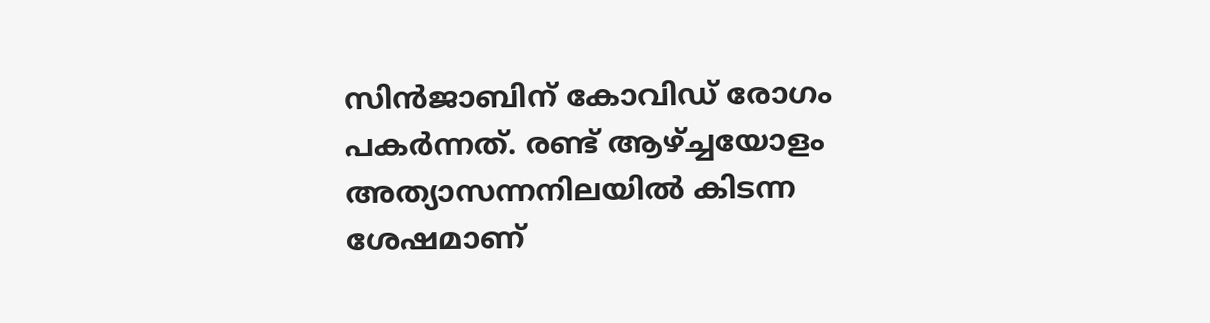സിന്‍ജാബിന് കോവിഡ് രോഗം പകര്‍ന്നത്. രണ്ട് ആഴ്ച്ചയോളം അത്യാസന്നനിലയില്‍ കിടന്ന ശേഷമാണ്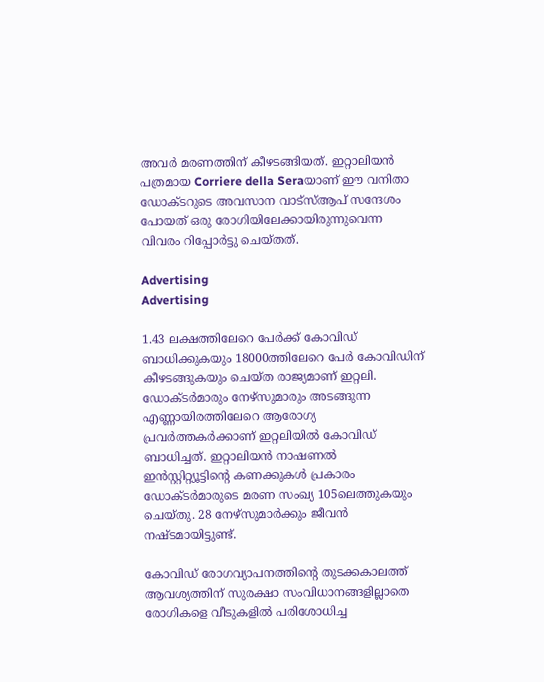അവര്‍ മരണത്തിന് കീഴടങ്ങിയത്. ഇറ്റാലിയന്‍ പത്രമായ Corriere della Seraയാണ് ഈ വനിതാ ഡോക്ടറുടെ അവസാന വാട്‌സ്ആപ് സന്ദേശം പോയത് ഒരു രോഗിയിലേക്കായിരുന്നുവെന്ന വിവരം റിപ്പോര്‍ട്ടു ചെയ്തത്.

Advertising
Advertising

1.43 ലക്ഷത്തിലേറെ പേര്‍ക്ക് കോവിഡ് ബാധിക്കുകയും 18000ത്തിലേറെ പേര്‍ കോവിഡിന് കീഴടങ്ങുകയും ചെയ്ത രാജ്യമാണ് ഇറ്റലി. ഡോക്ടര്‍മാരും നേഴ്‌സുമാരും അടങ്ങുന്ന എണ്ണായിരത്തിലേറെ ആരോഗ്യ പ്രവര്‍ത്തകര്‍ക്കാണ് ഇറ്റലിയില്‍ കോവിഡ് ബാധിച്ചത്. ഇറ്റാലിയന്‍ നാഷണല്‍ ഇന്‍സ്റ്റിറ്റ്യൂട്ടിന്റെ കണക്കുകള്‍ പ്രകാരം ഡോക്ടര്‍മാരുടെ മരണ സംഖ്യ 105ലെത്തുകയും ചെയ്തു. 28 നേഴ്‌സുമാര്‍ക്കും ജീവന്‍ നഷ്ടമായിട്ടുണ്ട്.

കോവിഡ് രോഗവ്യാപനത്തിന്റെ തുടക്കകാലത്ത് ആവശ്യത്തിന് സുരക്ഷാ സംവിധാനങ്ങളില്ലാതെ രോഗികളെ വീടുകളില്‍ പരിശോധിച്ച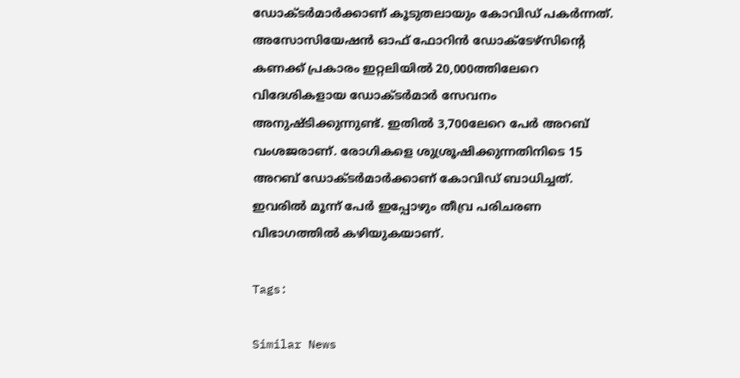ഡോക്ടര്‍മാര്‍ക്കാണ് കൂടുതലായും കോവിഡ് പകര്‍ന്നത്. അസോസിയേഷന്‍ ഓഫ് ഫോറിന്‍ ഡോക്ടേഴ്‌സിന്റെ കണക്ക് പ്രകാരം ഇറ്റലിയില്‍ 20,000ത്തിലേറെ വിദേശികളായ ഡോക്ടര്‍മാര്‍ സേവനം അനുഷ്ടിക്കുന്നുണ്ട്. ഇതില്‍ 3,700ലേറെ പേര്‍ അറബ് വംശജരാണ്. രോഗികളെ ശുശ്രൂഷിക്കുന്നതിനിടെ 15 അറബ് ഡോക്ടര്‍മാര്‍ക്കാണ് കോവിഡ് ബാധിച്ചത്. ഇവരില്‍ മൂന്ന് പേര്‍ ഇപ്പോഴും തീവ്ര പരിചരണ വിഭാഗത്തില്‍ കഴിയുകയാണ്.

Tags:

Similar News